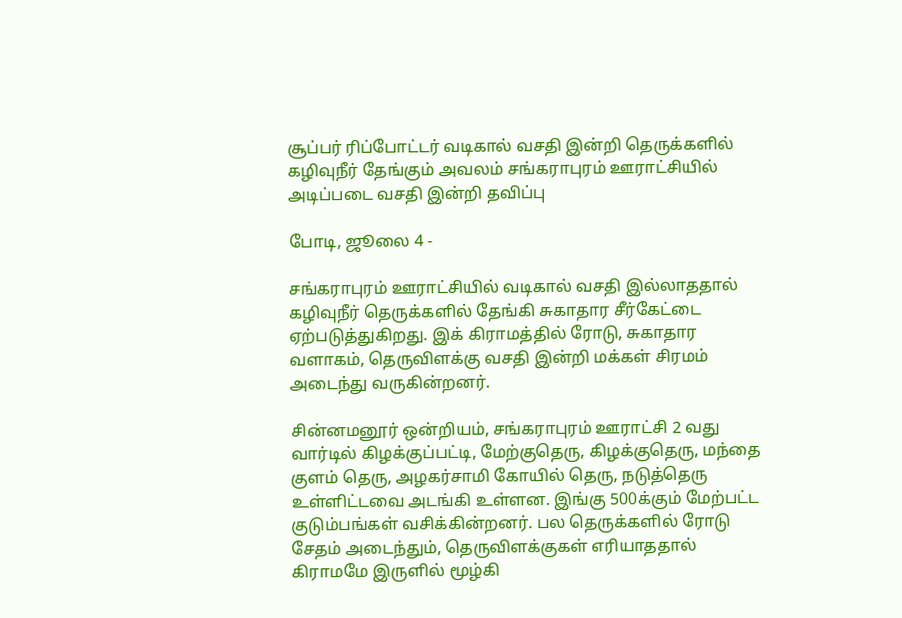சூப்பர் ரிப்போட்டர் வடிகால் வசதி இன்றி தெருக்களில் கழிவுநீர் தேங்கும் அவலம் சங்கராபுரம் ஊராட்சியில் அடிப்படை வசதி இன்றி தவிப்பு

போடி, ஜூலை 4 -

சங்கராபுரம் ஊராட்சியில் வடிகால் வசதி இல்லாததால் கழிவுநீர் தெருக்களில் தேங்கி சுகாதார சீர்கேட்டை ஏற்படுத்துகிறது. இக் கிராமத்தில் ரோடு, சுகாதார வளாகம், தெருவிளக்கு வசதி இன்றி மக்கள் சிரமம் அடைந்து வருகின்றனர்.

சின்னமனூர் ஒன்றியம், சங்கராபுரம் ஊராட்சி 2 வது வார்டில் கிழக்குப்பட்டி, மேற்குதெரு, கிழக்குதெரு, மந்தை குளம் தெரு, அழகர்சாமி கோயில் தெரு, நடுத்தெரு உள்ளிட்டவை அடங்கி உள்ளன. இங்கு 500க்கும் மேற்பட்ட குடும்பங்கள் வசிக்கின்றனர். பல தெருக்களில் ரோடு சேதம் அடைந்தும், தெருவிளக்குகள் எரியாததால் கிராமமே இருளில் மூழ்கி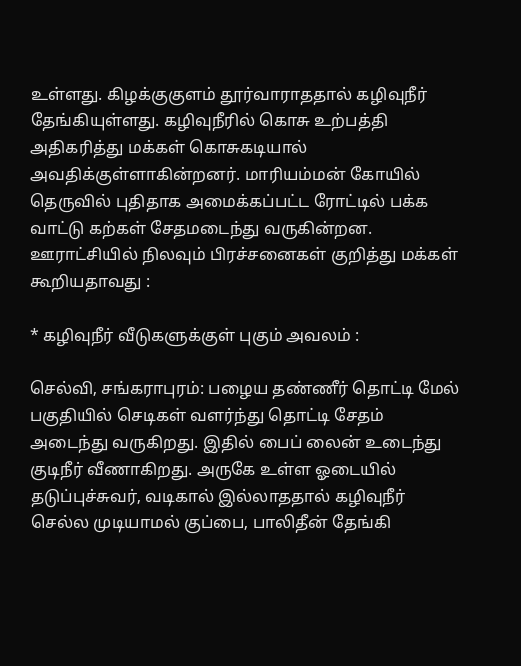உள்ளது. கிழக்குகுளம் தூர்வாராததால் கழிவுநீர் தேங்கியுள்ளது. கழிவுநீரில் கொசு உற்பத்தி அதிகரித்து மக்கள் கொசுகடியால் அவதிக்குள்ளாகின்றனர். மாரியம்மன் கோயில் தெருவில் புதிதாக அமைக்கப்பட்ட ரோட்டில் பக்க வாட்டு கற்கள் சேதமடைந்து வருகின்றன. ஊராட்சியில் நிலவும் பிரச்சனைகள் குறித்து மக்கள் கூறியதாவது :

* கழிவுநீர் வீடுகளுக்குள் புகும் அவலம் :

செல்வி, சங்கராபுரம்: பழைய தண்ணீர் தொட்டி மேல் பகுதியில் செடிகள் வளர்ந்து தொட்டி சேதம் அடைந்து வருகிறது. இதில் பைப் லைன் உடைந்து குடிநீர் வீணாகிறது. அருகே உள்ள ஓடையில் தடுப்புச்சுவர், வடிகால் இல்லாததால் கழிவுநீர் செல்ல முடியாமல் குப்பை, பாலிதீன் தேங்கி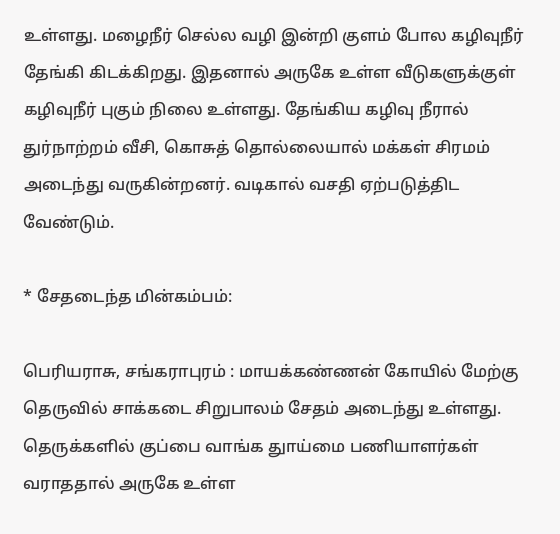உள்ளது. மழைநீர் செல்ல வழி இன்றி குளம் போல கழிவுநீர் தேங்கி கிடக்கிறது. இதனால் அருகே உள்ள வீடுகளுக்குள் கழிவுநீர் புகும் நிலை உள்ளது. தேங்கிய கழிவு நீரால் துர்நாற்றம் வீசி, கொசுத் தொல்லையால் மக்கள் சிரமம் அடைந்து வருகின்றனர். வடிகால் வசதி ஏற்படுத்திட வேண்டும்.

* சேதடைந்த மின்கம்பம்:

பெரியராசு, சங்கராபுரம் : மாயக்கண்ணன் கோயில் மேற்கு தெருவில் சாக்கடை சிறுபாலம் சேதம் அடைந்து உள்ளது. தெருக்களில் குப்பை வாங்க துாய்மை பணியாளர்கள் வராததால் அருகே உள்ள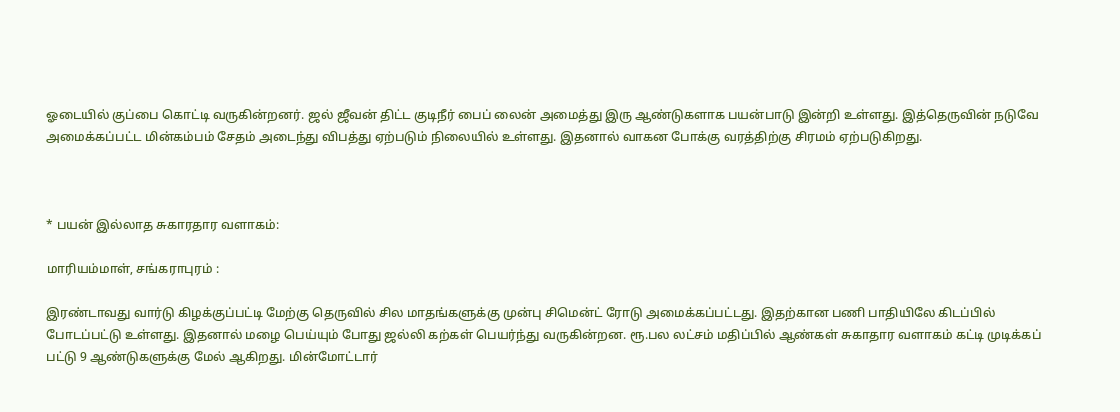ஓடையில் குப்பை கொட்டி வருகின்றனர். ஜல் ஜீவன் திட்ட குடிநீர் பைப் லைன் அமைத்து இரு ஆண்டுகளாக பயன்பாடு இன்றி உள்ளது. இத்தெருவின் நடுவே அமைக்கப்பட்ட மின்கம்பம் சேதம் அடைந்து விபத்து ஏற்படும் நிலையில் உள்ளது. இதனால் வாகன போக்கு வரத்திற்கு சிரமம் ஏற்படுகிறது.



* பயன் இல்லாத சுகாரதார வளாகம்:

மாரியம்மாள், சங்கராபுரம் :

இரண்டாவது வார்டு கிழக்குப்பட்டி மேற்கு தெருவில் சில மாதங்களுக்கு முன்பு சிமென்ட் ரோடு அமைக்கப்பட்டது. இதற்கான பணி பாதியிலே கிடப்பில் போடப்பட்டு உள்ளது. இதனால் மழை பெய்யும் போது ஜல்லி கற்கள் பெயர்ந்து வருகின்றன. ரூ.பல லட்சம் மதிப்பில் ஆண்கள் சுகாதார வளாகம் கட்டி முடிக்கப் பட்டு 9 ஆண்டுகளுக்கு மேல் ஆகிறது. மின்மோட்டார்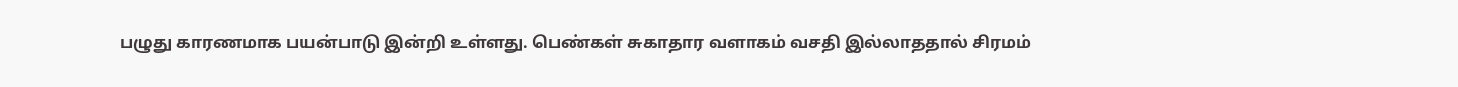பழுது காரணமாக பயன்பாடு இன்றி உள்ளது. பெண்கள் சுகாதார வளாகம் வசதி இல்லாததால் சிரமம்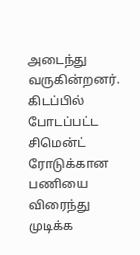அடைந்து வருகின்றனர். கிடப்பில் போடப்பட்ட சிமென்ட் ரோடுக்கான பணியை விரைந்து முடிக்க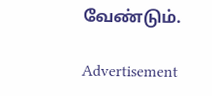வேண்டும்.

Advertisement